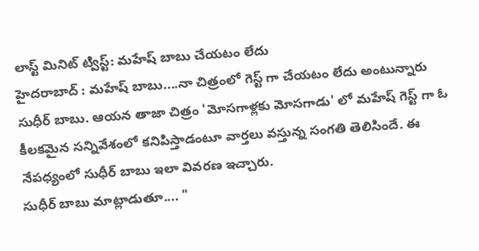లాస్ట్ మినిట్ ట్విస్ట్: మహేష్ బాబు చేయటం లేదు
హైదరాబాద్ : మహేష్ బాబు....నా చిత్రంలో గెస్ట్ గా చేయటం లేదు అంటున్నారు సుధీర్ బాబు. ఆయన తాజా చిత్రం 'మోసగాళ్లకు మోసగాడు' లో మహేష్ గెస్ట్ గా ఓ కీలకమైన సన్నివేశంలో కనిపిస్తాడంటూ వార్తలు వస్తున్న సంగతి తెలిసిందే. ఈ నేపధ్యంలో సుధీర్ బాబు ఇలా వివరణ ఇచ్చారు.
సుధీర్ బాబు మాట్లాడుతూ.... "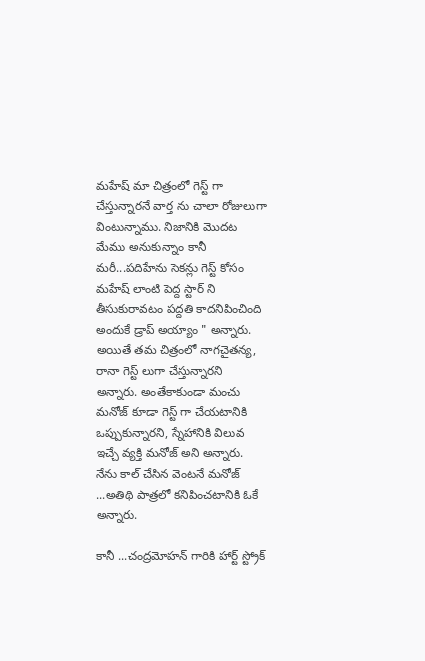మహేష్ మా చిత్రంలో గెస్ట్ గా చేస్తున్నారనే వార్త ను చాలా రోజులుగా వింటున్నాము. నిజానికి మొదట మేము అనుకున్నాం కానీ మరీ...పదిహేను సెకన్లు గెస్ట్ కోసం మహేష్ లాంటి పెద్ద స్టార్ ని తీసుకురావటం పద్దతి కాదనిపించింది అందుకే డ్రాప్ అయ్యాం " అన్నారు.
అయితే తమ చిత్రంలో నాగచైతన్య, రానా గెస్ట్ లుగా చేస్తున్నారని అన్నారు. అంతేకాకుండా మంచు మనోజ్ కూడా గెస్ట్ గా చేయటానికి ఒప్పుకున్నారని, స్నేహానికి విలువ ఇచ్చే వ్యక్తి మనోజ్ అని అన్నారు. నేను కాల్ చేసిన వెంటనే మనోజ్ ...అతిథి పాత్రలో కనిపించటానికి ఓకే అన్నారు.

కానీ ...చంద్రమోహన్ గారికి హార్ట్ స్ట్రోక్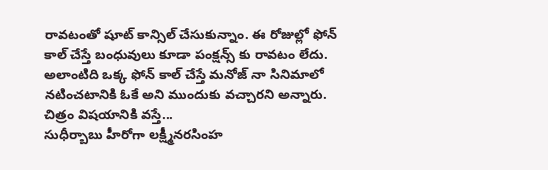రావటంతో షూట్ కాన్సిల్ చేసుకున్నాం. ఈ రోజుల్లో ఫోన్ కాల్ చేస్తే బంధువులు కూడా పంక్షన్స్ కు రావటం లేదు. అలాంటిది ఒక్క ఫోన్ కాల్ చేస్తే మనోజ్ నా సినిమాలో నటించటానికి ఓకే అని ముందుకు వచ్చారని అన్నారు.
చిత్రం విషయానికి వస్తే...
సుధీర్బాబు హీరోగా లక్ష్మీనరసింహ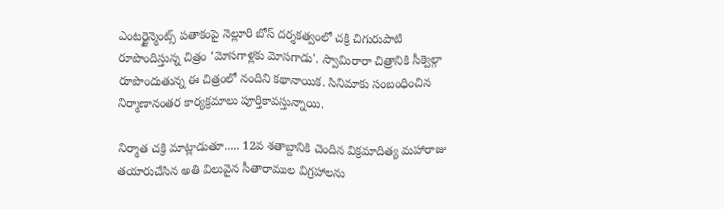ఎంటర్టైన్మెంట్స్ పతాకంపై నెల్లూరి బోస్ దర్శకత్వంలో చక్రి చిగురుపాటి రూపొందిస్తున్న చిత్రం ‘మోసగాళ్లకు మోసగాడు'. స్వామిరారా చిత్రానికి సీక్వెల్గా రూపొందుతున్న ఈ చిత్రంలో నందిని కథానాయిక. సినిమాకు సంబంధించిన నిర్మాణానంతర కార్యక్రమాలు పూర్తికావస్తున్నాయి.

నిర్మాత చక్రి మాట్లాడుతూ..... 12వ శతాబ్దానికి చెందిన విక్రమాదిత్య మహారాజు తయారుచేసిన అతి విలువైన సీతారాముల విగ్రహాలను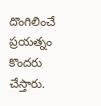దొంగిలించే ప్రయత్నం కొందరు చేస్తారు.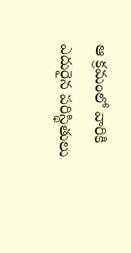ఆ క్రమంలో వారికి ఎదురైన పరిస్థితులు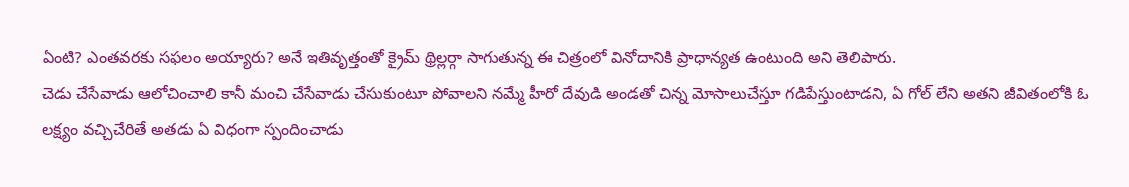ఏంటి? ఎంతవరకు సఫలం అయ్యారు? అనే ఇతివృత్తంతో క్రైమ్ థ్రిల్లర్గా సాగుతున్న ఈ చిత్రంలో వినోదానికి ప్రాధాన్యత ఉంటుంది అని తెలిపారు.
చెడు చేసేవాడు ఆలోచించాలి కానీ మంచి చేసేవాడు చేసుకుంటూ పోవాలని నమ్మే హీరో దేవుడి అండతో చిన్న మోసాలుచేస్తూ గడిపేస్తుంటాడని, ఏ గోల్ లేని అతని జీవితంలోకి ఓ లక్ష్యం వచ్చిచేరితే అతడు ఏ విధంగా స్పందించాడు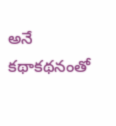అనే కథాకథనంతో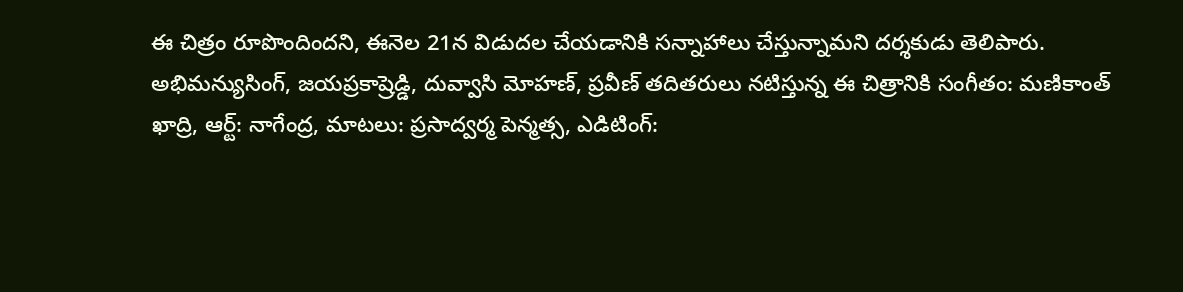ఈ చిత్రం రూపొందిందని, ఈనెల 21న విడుదల చేయడానికి సన్నాహాలు చేస్తున్నామని దర్శకుడు తెలిపారు.
అభిమన్యుసింగ్, జయప్రకాష్రెడ్డి, దువ్వాసి మోహణ్, ప్రవీణ్ తదితరులు నటిస్తున్న ఈ చిత్రానికి సంగీతం: మణికాంత్ ఖాద్రి, ఆర్ట్: నాగేంద్ర, మాటలు: ప్రసాద్వర్మ పెన్మత్స, ఎడిటింగ్: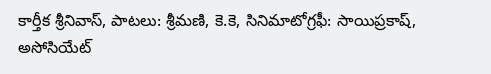కార్తీక శ్రీనివాస్, పాటలు: శ్రీమణి, కె.కె, సినిమాటోగ్రఫీ: సాయిప్రకాష్, అసోసియేట్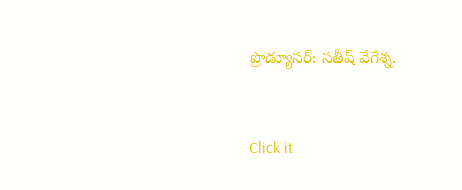ప్రొడ్యూసర్: సతీష్ వేగేశ్న.


Click it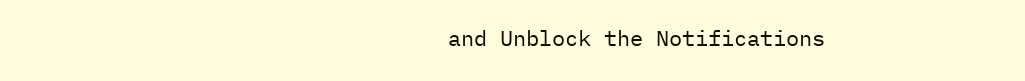and Unblock the Notifications